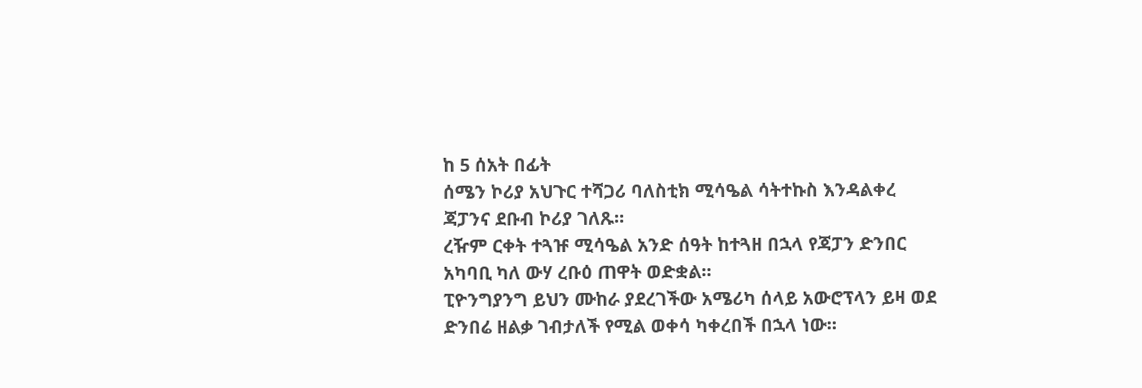ከ 5 ሰአት በፊት
ሰሜን ኮሪያ አህጉር ተሻጋሪ ባለስቲክ ሚሳዔል ሳትተኩስ እንዳልቀረ ጃፓንና ደቡብ ኮሪያ ገለጹ።
ረዥም ርቀት ተጓዡ ሚሳዔል አንድ ሰዓት ከተጓዘ በኋላ የጃፓን ድንበር አካባቢ ካለ ውሃ ረቡዕ ጠዋት ወድቋል።
ፒዮንግያንግ ይህን ሙከራ ያደረገችው አሜሪካ ሰላይ አውሮፕላን ይዛ ወደ ድንበሬ ዘልቃ ገብታለች የሚል ወቀሳ ካቀረበች በኋላ ነው።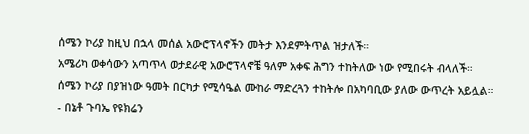ሰሜን ኮሪያ ከዚህ በኋላ መሰል አውሮፕላኖችን መትታ እንደምትጥል ዝታለች።
አሜሪካ ወቀሳውን አጣጥላ ወታደራዊ አውሮፕላኖቼ ዓለም አቀፍ ሕግን ተከትለው ነው የሚበሩት ብላለች።
ሰሜን ኮሪያ በያዝነው ዓመት በርካታ የሚሳዔል ሙከራ ማድረጓን ተከትሎ በአካባቢው ያለው ውጥረት አይሏል።
- በኔቶ ጉባኤ የዩክሬን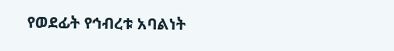የወደፊት የኅብረቱ አባልነት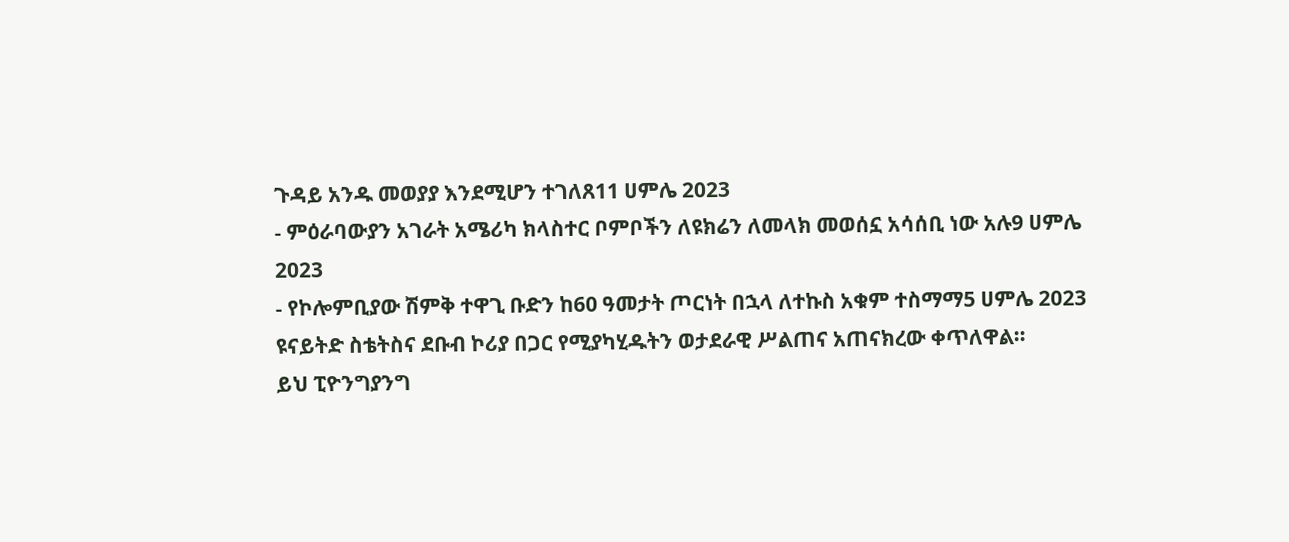ጉዳይ አንዱ መወያያ እንደሚሆን ተገለጸ11 ሀምሌ 2023
- ምዕራባውያን አገራት አሜሪካ ክላስተር ቦምቦችን ለዩክሬን ለመላክ መወሰኗ አሳሰቢ ነው አሉ9 ሀምሌ 2023
- የኮሎምቢያው ሽምቅ ተዋጊ ቡድን ከ60 ዓመታት ጦርነት በኋላ ለተኩስ አቁም ተስማማ5 ሀምሌ 2023
ዩናይትድ ስቴትስና ደቡብ ኮሪያ በጋር የሚያካሂዱትን ወታደራዊ ሥልጠና አጠናክረው ቀጥለዋል።
ይህ ፒዮንግያንግ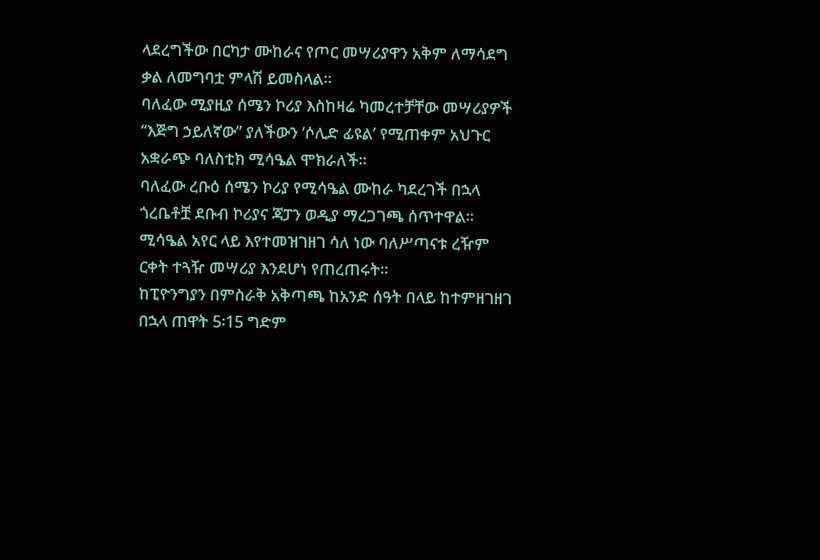ላደረግችው በርካታ ሙከራና የጦር መሣሪያዋን አቅም ለማሳደግ ቃል ለመግባቷ ምላሽ ይመስላል።
ባለፈው ሚያዚያ ሰሜን ኮሪያ እስከዛሬ ካመረተቻቸው መሣሪያዎች “እጅግ ኃይለኛው” ያለችውን ‘ሶሊድ ፊዩል’ የሚጠቀም አህጉር አቋራጭ ባለስቲክ ሚሳዔል ሞክራለች።
ባለፈው ረቡዕ ሰሜን ኮሪያ የሚሳዔል ሙከራ ካደረገች በኋላ ጎረቤቶቿ ደቡብ ኮሪያና ጃፓን ወዲያ ማረጋገጫ ሰጥተዋል።
ሚሳዔል አየር ላይ እየተመዝገዘገ ሳለ ነው ባለሥጣናቱ ረዥም ርቀት ተጓዥ መሣሪያ እንደሆነ የጠረጠሩት።
ከፒዮንግያን በምስራቅ አቅጣጫ ከአንድ ሰዓት በላይ ከተምዘገዘገ በኋላ ጠዋት 5፡15 ግድም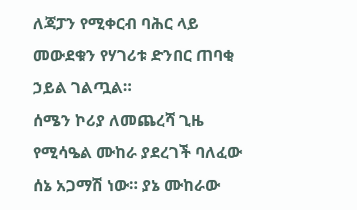ለጃፓን የሚቀርብ ባሕር ላይ መውደቁን የሃገሪቱ ድንበር ጠባቂ ኃይል ገልጧል።
ሰሜን ኮሪያ ለመጨረሻ ጊዜ የሚሳዔል ሙከራ ያደረገች ባለፈው ሰኔ አጋማሽ ነው። ያኔ ሙከራው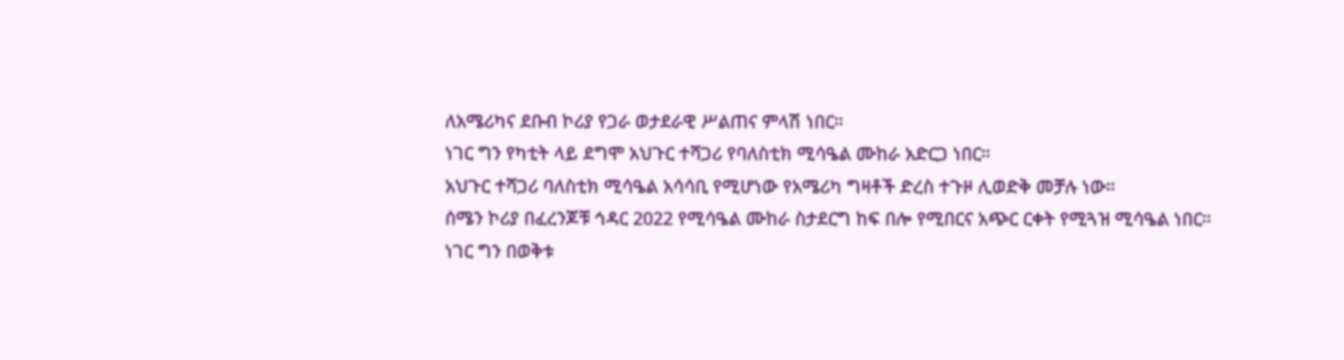ለአሜሪካና ደቡብ ኮሪያ የጋራ ወታደራዊ ሥልጠና ምላሽ ነበር።
ነገር ግን የካቲት ላይ ደግሞ አህጉር ተሻጋሪ የባለስቲክ ሚሳዔል ሙከራ አድርጋ ነበር።
አህጉር ተሻጋሪ ባለስቲክ ሚሳዔል አሳሳቢ የሚሆነው የአሜሪካ ግዛቶች ድረስ ተጉዞ ሊወድቅ መቻሉ ነው።
ሰሜን ኮሪያ በፈረንጆቹ ኅዳር 2022 የሚሳዔል ሙከራ ስታደርግ ከፍ በሎ የሚበርና አጭር ርቀት የሚጓዝ ሚሳዔል ነበር።
ነገር ግን በወቅቱ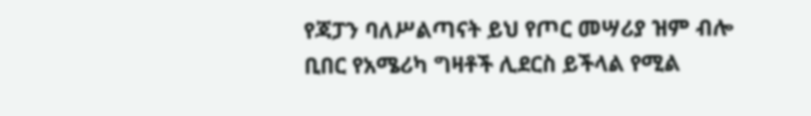የጃፓን ባለሥልጣናት ይህ የጦር መሣሪያ ዝም ብሎ ቢበር የአሜሪካ ግዛቶች ሊደርስ ይችላል የሚል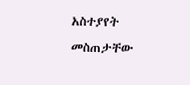አስተያየት መስጠታቸው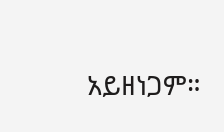አይዘነጋም።